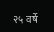२५ वर्षे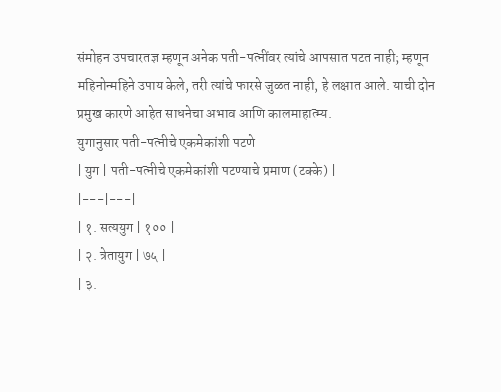संमोहन उपचारतज्ञ म्हणून अनेक पती-पत्नींवर त्यांचे आपसात पटत नाही; म्हणून महिनोन्महिने उपाय केले, तरी त्यांचे फारसे जुळत नाही, हे लक्षात आले. याची दोन प्रमुख कारणे आहेत साधनेचा अभाव आणि कालमाहात्म्य.
युगानुसार पती-पत्नीचे एकमेकांशी पटणे
| युग | पती-पत्नीचे एकमेकांशी पटण्याचे प्रमाण (टक्के) |
|---|---|
| १. सत्ययुग | १०० |
| २. त्रेतायुग | ७५ |
| ३.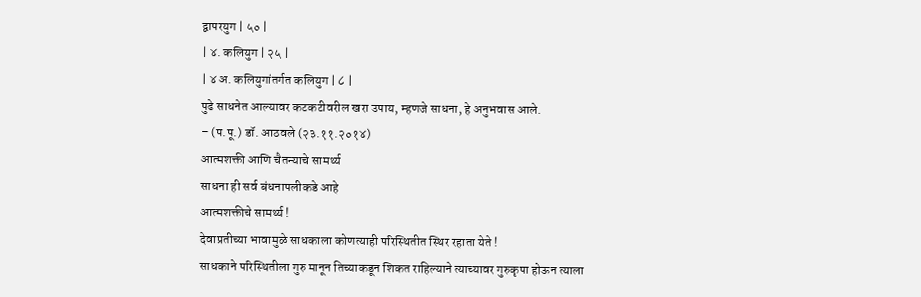द्वापरयुग | ५० |
| ४. कलियुग | २५ |
| ४ अ. कलियुगांतर्गत कलियुग | ८ |
पुढे साधनेत आल्यावर कटकटीवरील खरा उपाय, म्हणजे साधना, हे अनुभवास आले.
– (प.पू.) डॉ. आठवले (२३.११.२०१४)
आत्मशक्ती आणि चैतन्याचे सामर्थ्य
साधना ही सर्व बंधनापलीकडे आहे
आत्मशक्तीचे सामर्थ्य !
देवाप्रतीच्या भावामुळे साधकाला कोणत्याही परिस्थितीत स्थिर रहाता येते !
साधकाने परिस्थितीला गुरु मानून तिच्याकडून शिकत राहिल्याने त्याच्यावर गुरुकृपा होऊन त्याला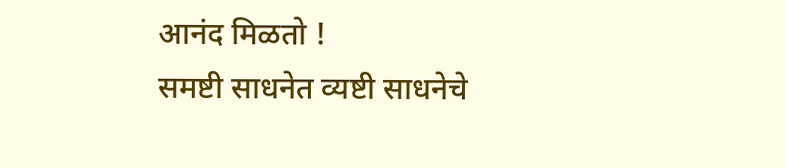आनंद मिळतो !
समष्टी साधनेत व्यष्टी साधनेचे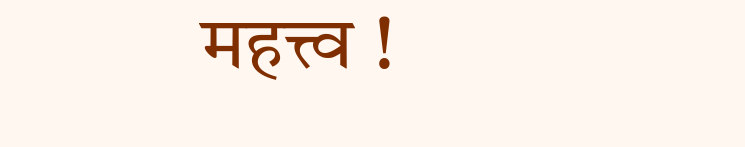महत्त्व !